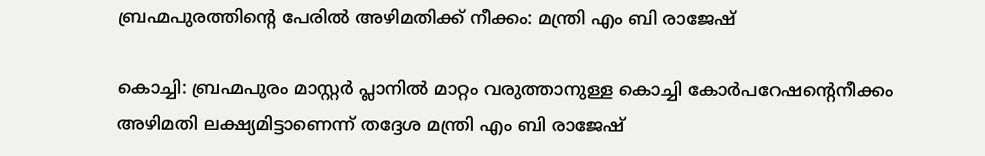ബ്രഹ്മപുരത്തിന്റെ പേരിൽ അഴിമതിക്ക് നീക്കം: മന്ത്രി എം ബി രാജേഷ്

കൊച്ചി: ബ്രഹ്മപുരം മാസ്റ്റർ പ്ലാനിൽ മാറ്റം വരുത്താനുള്ള കൊച്ചി കോർപറേഷന്റെനീക്കം അഴിമതി ലക്ഷ്യമിട്ടാണെന്ന് തദ്ദേശ മന്ത്രി എം ബി രാജേഷ്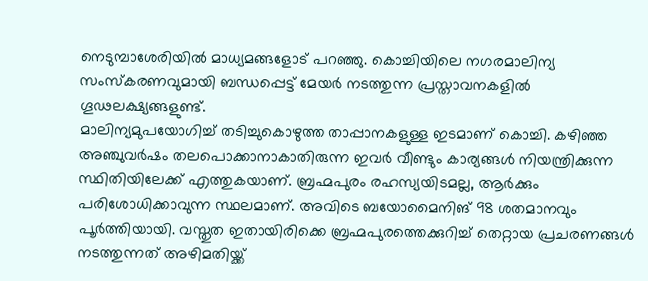നെടുമ്പാശേരിയിൽ മാധ്യമങ്ങളോട് പറഞ്ഞു. കൊച്ചിയിലെ നഗരമാലിന്യ സംസ്കരണവുമായി ബന്ധപ്പെട്ട് മേയർ നടത്തുന്ന പ്രസ്താവനകളിൽ ഗൂഢലക്ഷ്യങ്ങളുണ്ട്.
മാലിന്യമുപയോഗിച്ച് തടിച്ചുകൊഴുത്ത താപ്പാനകളുള്ള ഇടമാണ് കൊച്ചി. കഴിഞ്ഞ അഞ്ചുവർഷം തലപൊക്കാനാകാതിരുന്ന ഇവർ വീണ്ടും കാര്യങ്ങൾ നിയന്ത്രിക്കുന്ന സ്ഥിതിയിലേക്ക് എത്തുകയാണ്. ബ്രഹ്മപുരം രഹസ്യയിടമല്ല, ആർക്കും പരിശോധിക്കാവുന്ന സ്ഥലമാണ്. അവിടെ ബയോമൈനിങ് 98 ശതമാനവും പൂർത്തിയായി. വസ്തുത ഇതായിരിക്കെ ബ്രഹ്മപുരത്തെക്കുറിച്ച് തെറ്റായ പ്രചരണങ്ങൾ നടത്തുന്നത് അഴിമതിയ്ക്ക്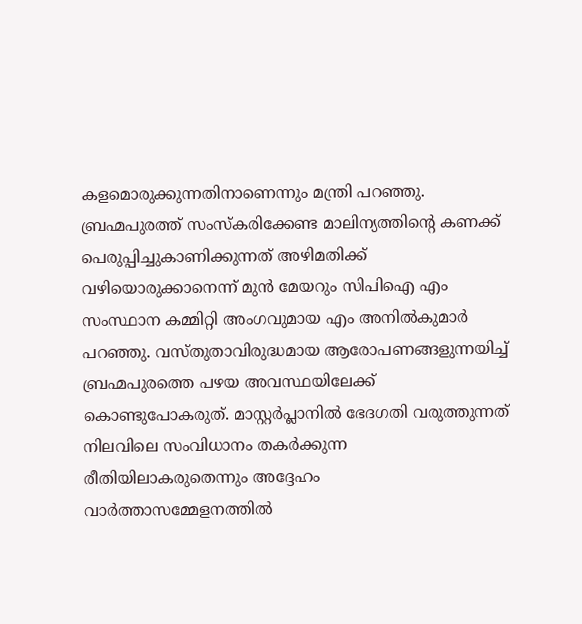കളമൊരുക്കുന്നതിനാണെന്നും മന്ത്രി പറഞ്ഞു.
ബ്രഹ്മപുരത്ത് സംസ്കരിക്കേണ്ട മാലിന്യത്തിന്റെ കണക്ക് പെരുപ്പിച്ചുകാണിക്കുന്നത് അഴിമതിക്ക് വഴിയൊരുക്കാനെന്ന് മുൻ മേയറും സിപിഐ എം സംസ്ഥാന കമ്മിറ്റി അംഗവുമായ എം അനിൽകുമാർ പറഞ്ഞു. വസ്തുതാവിരുദ്ധമായ ആരോപണങ്ങളുന്നയിച്ച് ബ്രഹ്മപുരത്തെ പഴയ അവസ്ഥയിലേക്ക് കൊണ്ടുപോകരുത്. മാസ്റ്റർപ്ലാനിൽ ഭേദഗതി വരുത്തുന്നത് നിലവിലെ സംവിധാനം തകർക്കുന്ന രീതിയിലാകരുതെന്നും അദ്ദേഹം വാർത്താസമ്മേളനത്തിൽ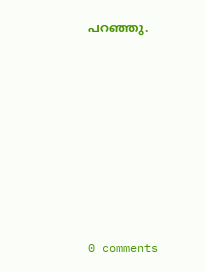പറഞ്ഞു.










0 comments